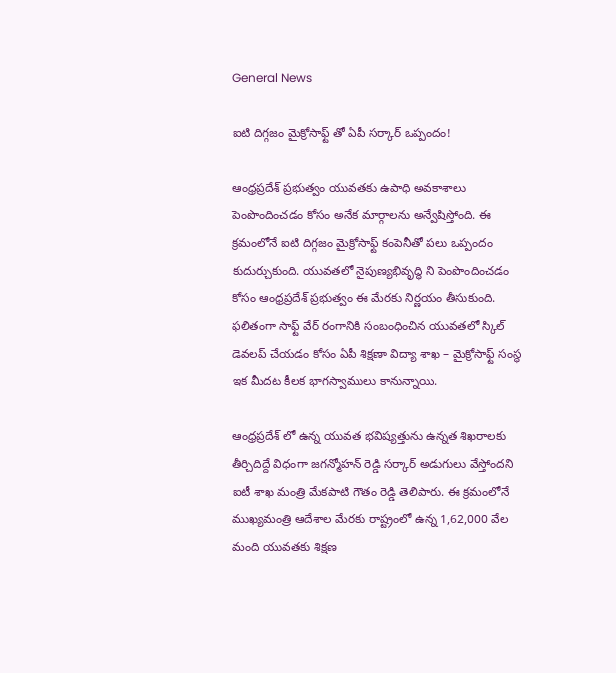General News

ఐటి దిగ్గజం మైక్రోసాఫ్ట్ తో ఏపీ సర్కార్ ఒప్పందం!

ఆంధ్రప్రదేశ్ ప్రభుత్వం యువతకు ఉపాధి అవకాశాలు పెంపొందించడం కోసం అనేక మార్గాలను అన్వేషిస్తోంది. ఈ క్రమంలోనే ఐటి దిగ్గజం మైక్రోసాఫ్ట్ కంపెనీతో పలు ఒప్పందం కుదుర్చుకుంది. యువతలో నైపుణ్యభివృద్ధి ని పెంపొందించడం కోసం ఆంధ్రప్రదేశ్ ప్రభుత్వం ఈ మేరకు నిర్ణయం తీసుకుంది. ఫలితంగా సాఫ్ట్ వేర్ రంగానికి సంబంధించిన యువతలో స్కిల్ డెవలప్ చేయడం కోసం ఏపీ శిక్షణా విద్యా శాఖ – మైక్రోసాఫ్ట్ సంస్థ ఇక మీదట కీలక భాగస్వాములు కానున్నాయి.

ఆంధ్రప్రదేశ్ లో ఉన్న యువత భవిష్యత్తును ఉన్నత శిఖరాలకు తీర్చిదిద్దే విధంగా జగన్మోహన్ రెడ్డి సర్కార్ అడుగులు వేస్తోందని ఐటీ శాఖ మంత్రి మేకపాటి గౌతం రెడ్డి తెలిపారు. ఈ క్రమంలోనే ముఖ్యమంత్రి ఆదేశాల మేరకు రాష్ట్రంలో ఉన్న 1,62,000 వేల మంది యువతకు శిక్షణ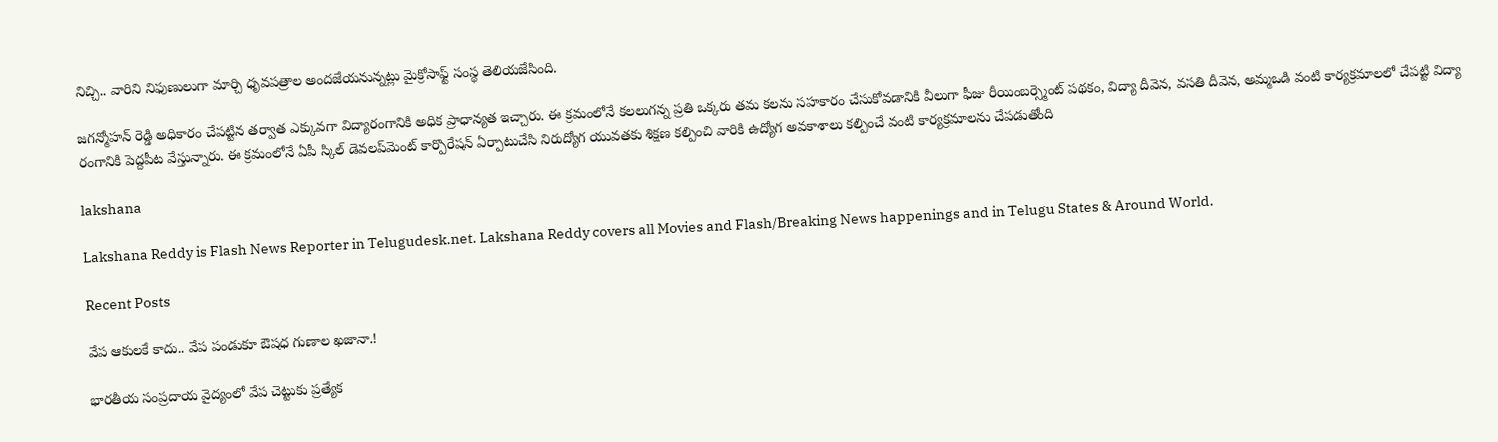నిచ్చి.. వారిని నిఫుణులుగా మార్చి ధృవపత్రాల అందజేయనున్నట్లు మైక్రోసాఫ్ట్ సంస్థ తెలియజేసింది.

జగన్మోహన్ రెడ్డి అధికారం చేపట్టిన తర్వాత ఎక్కువగా విద్యారంగానికి అధిక ప్రాధాన్యత ఇచ్చారు. ఈ క్రమంలోనే కలలుగన్న ప్రతి ఒక్కరు తమ కలను సహకారం చేసుకోవడానికి వీలుగా ఫీజు రీయింబర్స్మెంట్ పథకం, విద్యా దీవెన, వసతి దీవెన, అమ్మఒడి వంటి కార్యక్రమాలలో చేపట్టి విద్యా రంగానికి పెద్దపీట వేస్తున్నారు. ఈ క్రమంలోనే ఏపీ స్కిల్‌ డెవలప్‌మెంట్‌ కార్పొరేషన్‌ ఏర్పాటుచేసి నిరుద్యోగ యువతకు శిక్షణ కల్పించి వారికి ఉద్యోగ అవకాశాలు కల్పించే వంటి కార్యక్రమాలను చేపడుతోంది

lakshana

Lakshana Reddy is Flash News Reporter in Telugudesk.net. Lakshana Reddy covers all Movies and Flash/Breaking News happenings and in Telugu States & Around World.

Recent Posts

వేప ఆకులకే కాదు.. వేప పండుకూ ఔషధ గుణాల ఖజానా.!

భారతీయ సంప్రదాయ వైద్యంలో వేప చెట్టుకు ప్రత్యేక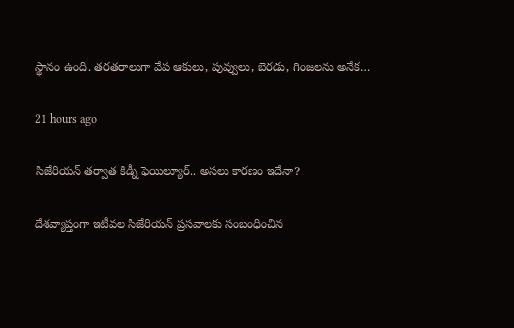స్థానం ఉంది. తరతరాలుగా వేప ఆకులు, పువ్వులు, బెరడు, గింజలను అనేక…

21 hours ago

సిజేరియన్ తర్వాత కిడ్నీ ఫెయిల్యూర్.. అసలు కారణం ఇదేనా?

దేశవ్యాప్తంగా ఇటీవల సిజేరియన్ ప్రసవాలకు సంబంధించిన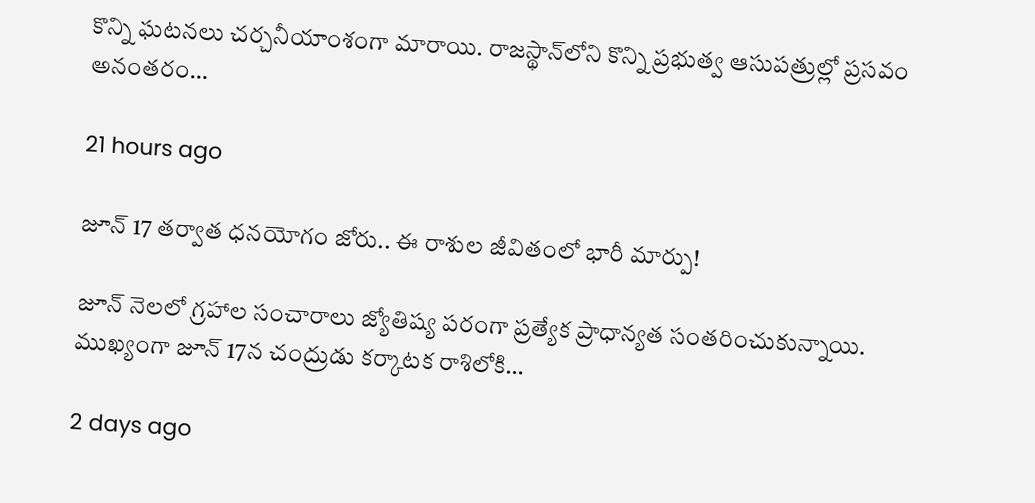కొన్ని ఘటనలు చర్చనీయాంశంగా మారాయి. రాజస్థాన్‌లోని కొన్ని ప్రభుత్వ ఆసుపత్రుల్లో ప్రసవం అనంతరం…

21 hours ago

జూన్ 17 తర్వాత ధనయోగం జోరు.. ఈ రాశుల జీవితంలో భారీ మార్పు!

జూన్ నెలలో గ్రహాల సంచారాలు జ్యోతిష్య పరంగా ప్రత్యేక ప్రాధాన్యత సంతరించుకున్నాయి. ముఖ్యంగా జూన్ 17న చంద్రుడు కర్కాటక రాశిలోకి…

2 days ago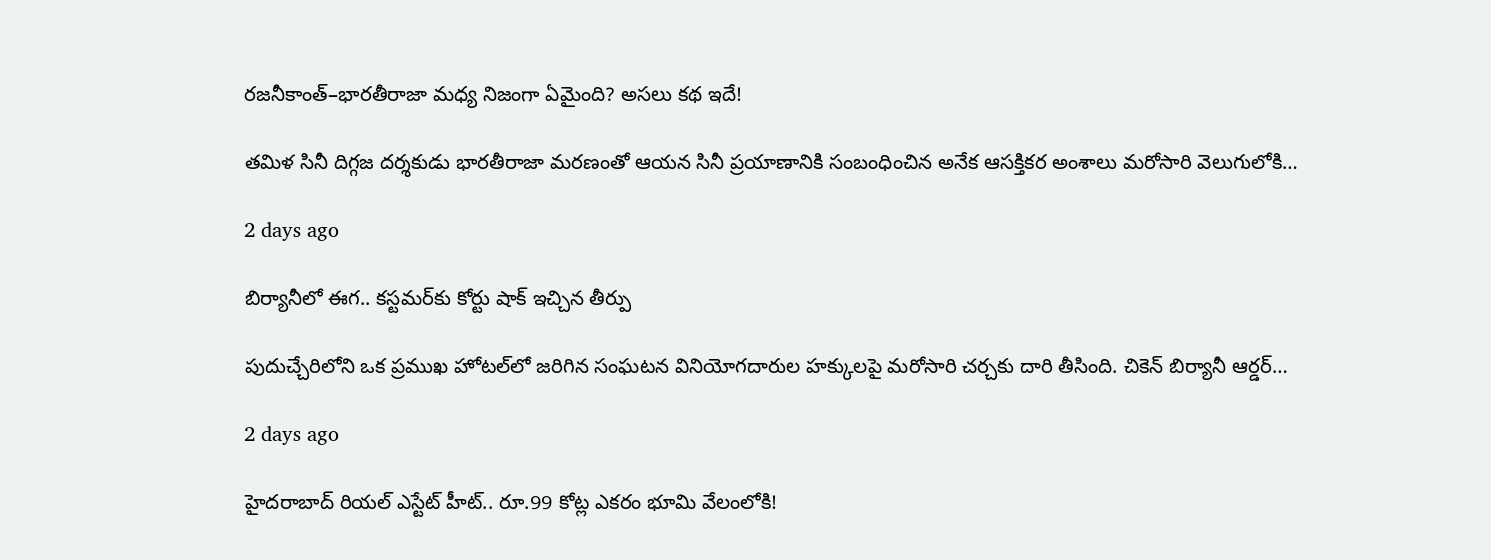రజనీకాంత్–భారతీరాజా మధ్య నిజంగా ఏమైంది? అసలు కథ ఇదే!

తమిళ సినీ దిగ్గజ దర్శకుడు భారతీరాజా మరణంతో ఆయన సినీ ప్రయాణానికి సంబంధించిన అనేక ఆసక్తికర అంశాలు మరోసారి వెలుగులోకి…

2 days ago

బిర్యానీలో ఈగ.. కస్టమర్‌కు కోర్టు షాక్ ఇచ్చిన తీర్పు

పుదుచ్చేరిలోని ఒక ప్రముఖ హోటల్‌లో జరిగిన సంఘటన వినియోగదారుల హక్కులపై మరోసారి చర్చకు దారి తీసింది. చికెన్ బిర్యానీ ఆర్డర్…

2 days ago

హైదరాబాద్ రియల్ ఎస్టేట్ హీట్.. రూ.99 కోట్ల ఎకరం భూమి వేలంలోకి!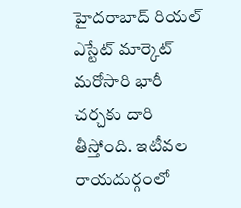హైదరాబాద్ రియల్ ఎస్టేట్ మార్కెట్ మరోసారి భారీ చర్చకు దారి తీస్తోంది. ఇటీవల రాయదుర్గంలో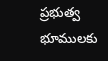ప్రభుత్వ భూములకు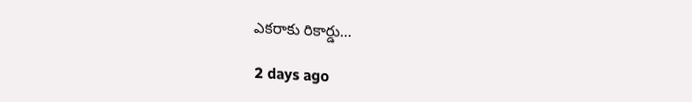ఎకరాకు రికార్డు…

2 days ago